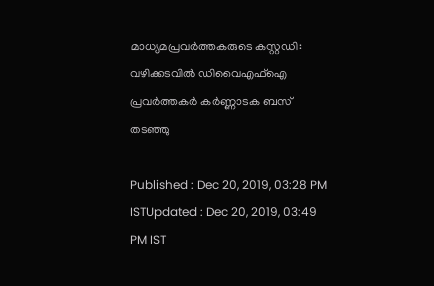മാധ്യമപ്രവര്‍ത്തകരുടെ കസ്റ്റഡി: വഴിക്കടവിൽ ഡിവൈഎഫ്ഐ പ്രവര്‍ത്തകര്‍ കർണ്ണാടക ബസ് തടഞ്ഞു

Published : Dec 20, 2019, 03:28 PM ISTUpdated : Dec 20, 2019, 03:49 PM IST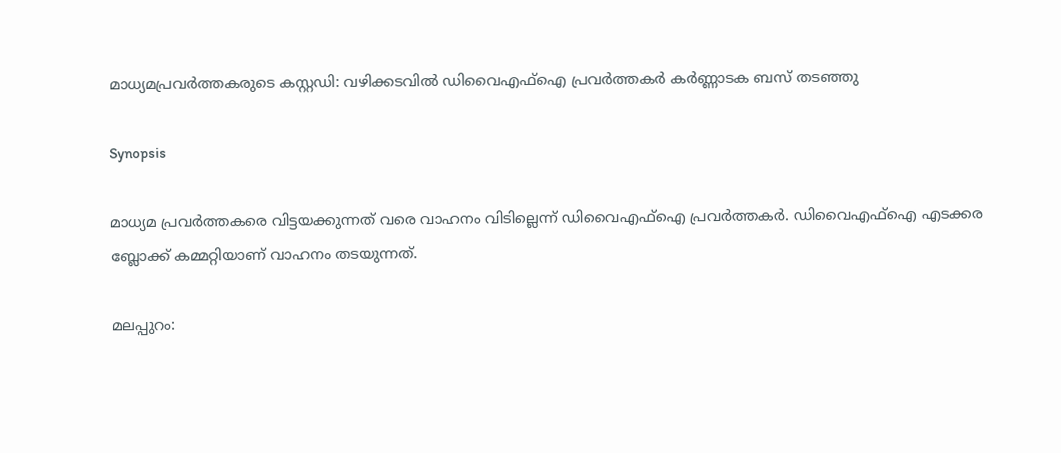മാധ്യമപ്രവര്‍ത്തകരുടെ കസ്റ്റഡി: വഴിക്കടവിൽ ഡിവൈഎഫ്ഐ പ്രവര്‍ത്തകര്‍ കർണ്ണാടക ബസ് തടഞ്ഞു

Synopsis

മാധ്യമ പ്രവർത്തകരെ വിട്ടയക്കുന്നത് വരെ വാഹനം വിടില്ലെന്ന് ഡിവൈഎഫ്ഐ പ്രവര്‍ത്തകര്‍. ഡിവൈഎഫ്ഐ എടക്കര ബ്ലോക്ക് കമ്മറ്റിയാണ് വാഹനം തടയുന്നത്.

മലപ്പുറം: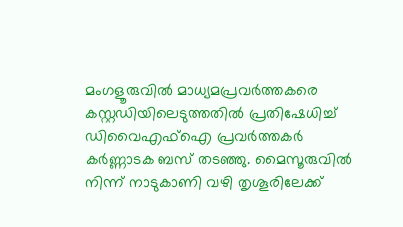മംഗളൂരുവിൽ മാധ്യമപ്രവര്‍ത്തകരെ കസ്റ്റഡിയിലെടുത്തതില്‍ പ്രതിഷേധിച്ച് ഡിവൈഎഫ്ഐ പ്രവര്‍ത്തകര്‍ കർണ്ണാടക ബസ് തടഞ്ഞു. മൈസൂരുവിൽ നിന്ന് നാടുകാണി വഴി തൃശൂരിലേക്ക്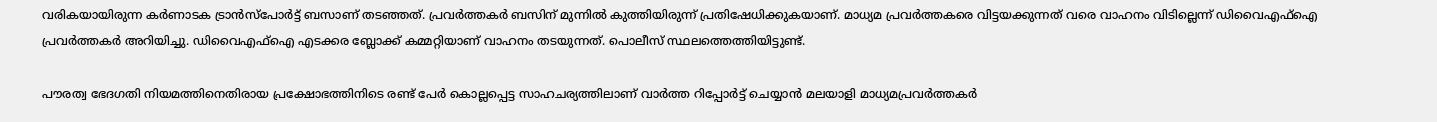വരികയായിരുന്ന കർണാടക ട്രാൻസ്പോർട്ട് ബസാണ് തടഞ്ഞത്. പ്രവർത്തകർ ബസിന് മുന്നിൽ കുത്തിയിരുന്ന് പ്രതിഷേധിക്കുകയാണ്. മാധ്യമ പ്രവർത്തകരെ വിട്ടയക്കുന്നത് വരെ വാഹനം വിടില്ലെന്ന് ഡിവൈഎഫ്ഐ പ്രവര്‍ത്തകര്‍ അറിയിച്ചു. ഡിവൈഎഫ്ഐ എടക്കര ബ്ലോക്ക് കമ്മറ്റിയാണ് വാഹനം തടയുന്നത്. പൊലീസ് സ്ഥലത്തെത്തിയിട്ടുണ്ട്.

പൗരത്വ ഭേദഗതി നിയമത്തിനെതിരായ പ്രക്ഷോഭത്തിനിടെ രണ്ട് പേര്‍ കൊല്ലപ്പെട്ട സാഹചര്യത്തിലാണ് വാര്‍ത്ത റിപ്പോര്‍ട്ട് ചെയ്യാൻ മലയാളി മാധ്യമപ്രവര്‍ത്തകര്‍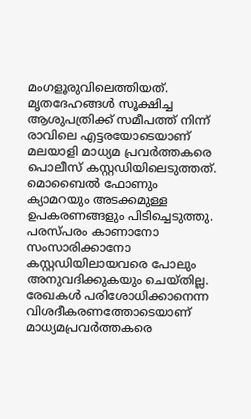മംഗളൂരുവിലെത്തിയത്. മൃതദേഹങ്ങൾ സൂക്ഷിച്ച ആശുപത്രിക്ക് സമീപത്ത് നിന്ന് രാവിലെ എട്ടരയോടെയാണ് മലയാളി മാധ്യമ പ്രവര്‍ത്തകരെ പൊലീസ് കസ്റ്റഡിയിലെടുത്തത്. മൊബൈൽ ഫോണും ക്യാമറയും അടക്കമുള്ള ഉപകരണങ്ങളും പിടിച്ചെടുത്തു. പരസ്പരം കാണാനോ സംസാരിക്കാനോ കസ്റ്റഡിയിലായവരെ പോലും അനുവദിക്കുകയും ചെയ്തില്ല. രേഖകൾ പരിശോധിക്കാനെന്ന വിശദീകരണത്തോടെയാണ് മാധ്യമപ്രവര്‍ത്തകരെ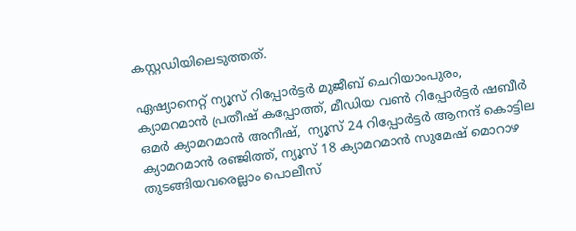കസ്റ്റഡിയിലെടുത്തത്.

ഏഷ്യാനെറ്റ് ന്യൂസ് റിപ്പോർട്ടർ മുജീബ് ചെറിയാംപുരം, ക്യാമറമാന്‍ പ്രതീഷ് കപ്പോത്ത്, മീഡിയ വൺ റിപ്പോർട്ടർ ഷബീർ ഒമർ ക്യാമറമാന്‍ അനീഷ്,  ന്യൂസ് 24 റിപ്പോര്‍‍ട്ടര്‍‍ ആനന്ദ് കൊട്ടില ക്യാമറമാന്‍ രഞ്ജിത്ത്, ന്യൂസ് 18 ക്യാമറമാന്‍ സുമേഷ് മൊറാഴ തുടങ്ങിയവരെല്ലാം പൊലീസ്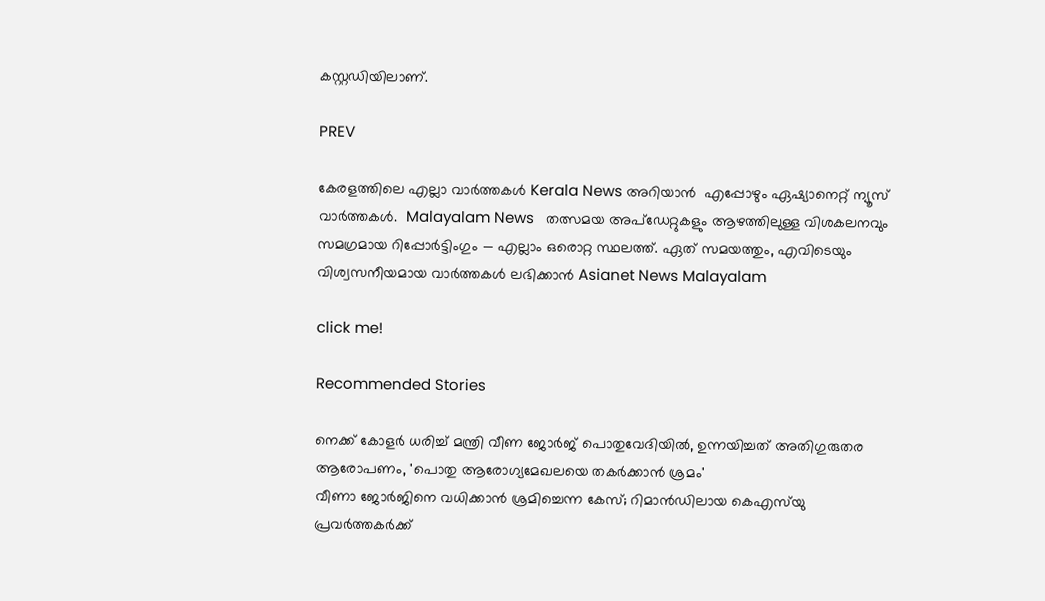കസ്റ്റഡിയിലാണ്.

PREV

കേരളത്തിലെ എല്ലാ വാർത്തകൾ Kerala News അറിയാൻ  എപ്പോഴും ഏഷ്യാനെറ്റ് ന്യൂസ് വാർത്തകൾ.  Malayalam News   തത്സമയ അപ്‌ഡേറ്റുകളും ആഴത്തിലുള്ള വിശകലനവും സമഗ്രമായ റിപ്പോർട്ടിംഗും — എല്ലാം ഒരൊറ്റ സ്ഥലത്ത്. ഏത് സമയത്തും, എവിടെയും വിശ്വസനീയമായ വാർത്തകൾ ലഭിക്കാൻ Asianet News Malayalam

click me!

Recommended Stories

നെക്ക് കോളർ ധരിച്ച് മന്ത്രി വീണ ജോർജ് പൊതുവേദിയിൽ, ഉന്നയിച്ചത് അതിഗുരുതര ആരോപണം, 'പൊതു ആരോഗ്യമേഖലയെ തകർക്കാൻ ശ്രമം'
വീണാ ജോർജിനെ വധിക്കാൻ ശ്രമിച്ചെന്ന കേസ്; റിമാൻഡിലായ കെഎസ്‍യു പ്രവർത്തകര്‍ക്ക്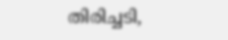തിരിച്ചടി,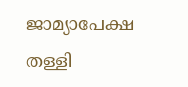ജാമ്യാപേക്ഷ തള്ളി